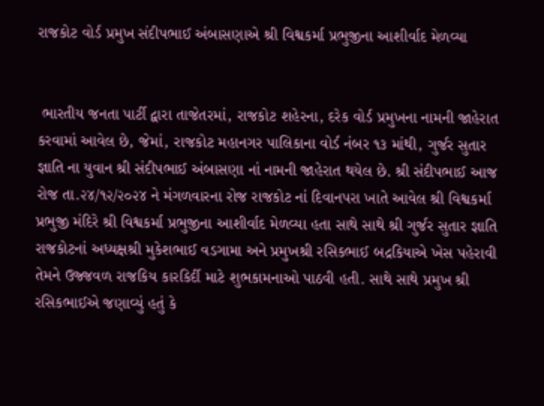રાજકોટ વોર્ડ પ્રમુખ સંદીપભાઈ અંબાસણાએ શ્રી વિશ્વકર્મા પ્રભુજીના આશીર્વાદ મેળવ્યા


 ભારતીય જનતા પાર્ટી દ્વારા તાજેતરમાં, રાજકોટ શહેરના, દરેક વોર્ડ પ્રમુખના નામની જાહેરાત કરવામાં આવેલ છે, જેમાં, રાજકોટ મહાનગર પાલિકાના વોર્ડ નંબર ૧૩ માંથી, ગુર્જર સુતાર જ્ઞાતિ ના યુવાન શ્રી સંદીપભાઈ અંબાસણા નાં નામની જાહેરાત થયેલ છે. શ્રી સંદીપભાઈ આજ રોજ તા.૨૪/૧૨/૨૦૨૪ ને મંગળવારના રોજ રાજકોટ નાં દિવાનપરા ખાતે આવેલ શ્રી વિશ્વકર્મા પ્રભુજી મંદિરે શ્રી વિશ્વકર્મા પ્રભુજીના આશીર્વાદ મેળવ્યા હતા સાથે સાથે શ્રી ગુર્જર સુતાર જ્ઞાતિ રાજકોટનાં અધ્યક્ષશ્રી મુકેશભાઈ વડગામા અને પ્રમુખશ્રી રસિકભાઈ બદ્રકિયાએ ખેસ પહેરાવી તેમને ઉજ્જવળ રાજકિય કારકિર્દી માટે શુભકામનાઓ પાઠવી હતી. સાથે સાથે પ્રમુખ શ્રી રસિકભાઈએ જણાવ્યું હતું કે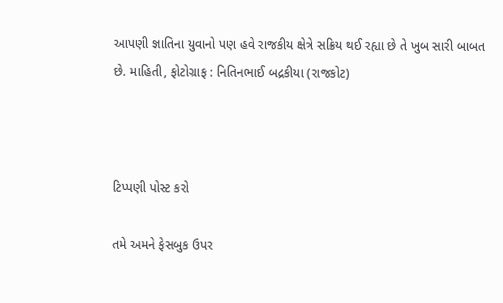આપણી જ્ઞાતિના યુવાનો પણ હવે રાજકીય ક્ષેત્રે સક્રિય થઈ રહ્યા છે તે ખુબ સારી બાબત છે. માહિતી, ફોટોગ્રાફ : નિતિનભાઈ બદ્રકીયા (રાજકોટ)



ટિપ્પણી પોસ્ટ કરો

તમે અમને ફેસબુક ઉપર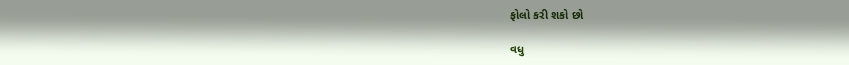ફોલો કરી શકો છો

વધુ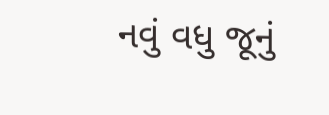નવું વધુ જૂનું